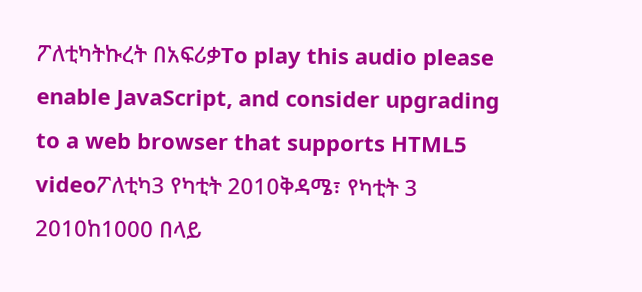ፖለቲካትኩረት በአፍሪቃTo play this audio please enable JavaScript, and consider upgrading to a web browser that supports HTML5 videoፖለቲካ3 የካቲት 2010ቅዳሜ፣ የካቲት 3 2010ከ1000 በላይ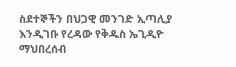ስደተኞችን በህጋዊ መንገድ ኢጣሊያ እንዲገቡ የረዳው የቅዱስ ኤጊዲዮ ማህበረሰብ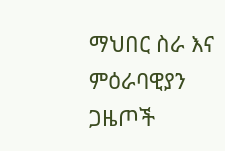ማህበር ስራ እና ምዕራባዊያን ጋዜጦች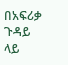በአፍሪቃ ጉዳይ ላይ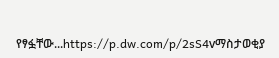የፃፏቸው...https://p.dw.com/p/2sS4vማስታወቂያ